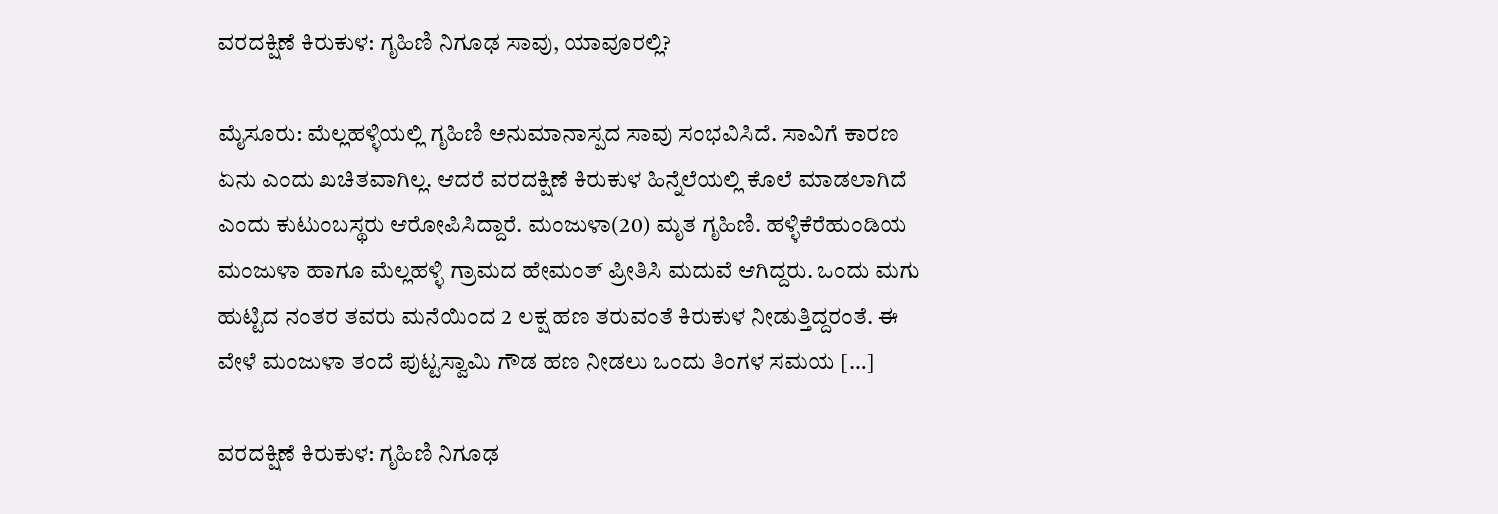ವರದಕ್ಷಿಣೆ ಕಿರುಕುಳ: ಗೃಹಿಣಿ ನಿಗೂಢ ಸಾವು, ಯಾವೂರಲ್ಲಿ?

ಮೈಸೂರು: ಮೆಲ್ಲಹಳ್ಳಿಯಲ್ಲಿ ಗೃಹಿಣಿ ಅನುಮಾನಾಸ್ಪದ ಸಾವು ಸಂಭವಿಸಿದೆ. ಸಾವಿಗೆ ಕಾರಣ ಏನು ಎಂದು ಖಚಿತವಾಗಿಲ್ಲ. ಆದರೆ ವರದಕ್ಷಿಣೆ ಕಿರುಕುಳ ಹಿನ್ನೆಲೆಯಲ್ಲಿ ಕೊಲೆ ಮಾಡಲಾಗಿದೆ ಎಂದು ಕುಟುಂಬಸ್ಥರು ಆರೋಪಿಸಿದ್ದಾರೆ. ಮಂಜುಳಾ(20) ಮೃತ ಗೃಹಿಣಿ. ಹಳ್ಳಿಕೆರೆಹುಂಡಿಯ ಮಂಜುಳಾ ಹಾಗೂ ಮೆಲ್ಲಹಳ್ಳಿ ಗ್ರಾಮದ ಹೇಮಂತ್ ಪ್ರೀತಿಸಿ ಮದುವೆ ಆಗಿದ್ದರು. ಒಂದು ಮಗು ಹುಟ್ಟಿದ ನಂತರ ತವರು ಮನೆಯಿಂದ 2 ಲಕ್ಷ ಹಣ ತರುವಂತೆ ಕಿರುಕುಳ ನೀಡುತ್ತಿದ್ದರಂತೆ. ಈ ವೇಳೆ ಮಂಜುಳಾ ತಂದೆ ಪುಟ್ಟಸ್ವಾಮಿ ಗೌಡ ಹಣ ನೀಡಲು ಒಂದು ತಿಂಗಳ ಸಮಯ […]

ವರದಕ್ಷಿಣೆ ಕಿರುಕುಳ: ಗೃಹಿಣಿ ನಿಗೂಢ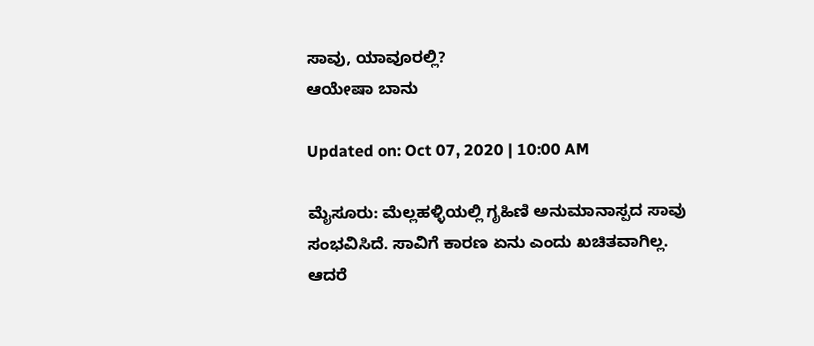ಸಾವು, ಯಾವೂರಲ್ಲಿ?
ಆಯೇಷಾ ಬಾನು

Updated on: Oct 07, 2020 | 10:00 AM

ಮೈಸೂರು: ಮೆಲ್ಲಹಳ್ಳಿಯಲ್ಲಿ ಗೃಹಿಣಿ ಅನುಮಾನಾಸ್ಪದ ಸಾವು ಸಂಭವಿಸಿದೆ. ಸಾವಿಗೆ ಕಾರಣ ಏನು ಎಂದು ಖಚಿತವಾಗಿಲ್ಲ. ಆದರೆ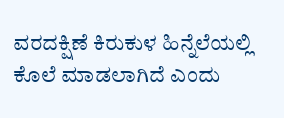ವರದಕ್ಷಿಣೆ ಕಿರುಕುಳ ಹಿನ್ನೆಲೆಯಲ್ಲಿ ಕೊಲೆ ಮಾಡಲಾಗಿದೆ ಎಂದು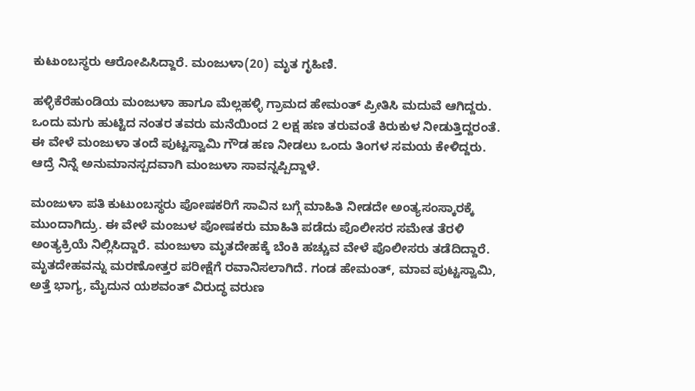ಕುಟುಂಬಸ್ಥರು ಆರೋಪಿಸಿದ್ದಾರೆ. ಮಂಜುಳಾ(20) ಮೃತ ಗೃಹಿಣಿ.

ಹಳ್ಳಿಕೆರೆಹುಂಡಿಯ ಮಂಜುಳಾ ಹಾಗೂ ಮೆಲ್ಲಹಳ್ಳಿ ಗ್ರಾಮದ ಹೇಮಂತ್ ಪ್ರೀತಿಸಿ ಮದುವೆ ಆಗಿದ್ದರು. ಒಂದು ಮಗು ಹುಟ್ಟಿದ ನಂತರ ತವರು ಮನೆಯಿಂದ 2 ಲಕ್ಷ ಹಣ ತರುವಂತೆ ಕಿರುಕುಳ ನೀಡುತ್ತಿದ್ದರಂತೆ. ಈ ವೇಳೆ ಮಂಜುಳಾ ತಂದೆ ಪುಟ್ಟಸ್ವಾಮಿ ಗೌಡ ಹಣ ನೀಡಲು ಒಂದು ತಿಂಗಳ ಸಮಯ ಕೇಳಿದ್ದರು. ಆದ್ರೆ ನಿನ್ನೆ ಅನುಮಾನಸ್ಪದವಾಗಿ ಮಂಜುಳಾ ಸಾವನ್ನಪ್ಪಿದ್ದಾಳೆ.

ಮಂಜುಳಾ ಪತಿ ಕುಟುಂಬಸ್ಥರು ಪೋಷಕರಿಗೆ ಸಾವಿನ ಬಗ್ಗೆ ಮಾಹಿತಿ ನೀಡದೇ ಅಂತ್ಯಸಂಸ್ಕಾರಕ್ಕೆ ಮುಂದಾಗಿದ್ರು. ಈ ವೇಳೆ ಮಂಜುಳ ಪೋಷಕರು ಮಾಹಿತಿ ಪಡೆದು ಪೊಲೀಸರ ಸಮೇತ ತೆರಳಿ ಅಂತ್ಯಕ್ರಿಯೆ ನಿಲ್ಲಿಸಿದ್ದಾರೆ. ಮಂಜುಳಾ ಮೃತದೇಹಕ್ಕೆ ಬೆಂಕಿ ಹಚ್ಚುವ ವೇಳೆ ಪೊಲೀಸರು ತಡೆದಿದ್ದಾರೆ. ಮೃತದೇಹವನ್ನು ಮರಣೋತ್ತರ ಪರೀಕ್ಷೆಗೆ ರವಾನಿಸಲಾಗಿದೆ. ಗಂಡ ಹೇಮಂತ್, ಮಾವ ಪುಟ್ಟಸ್ವಾಮಿ, ಅತ್ತೆ ಭಾಗ್ಯ, ಮೈದುನ ಯಶವಂತ್ ವಿರುದ್ಧ ವರುಣ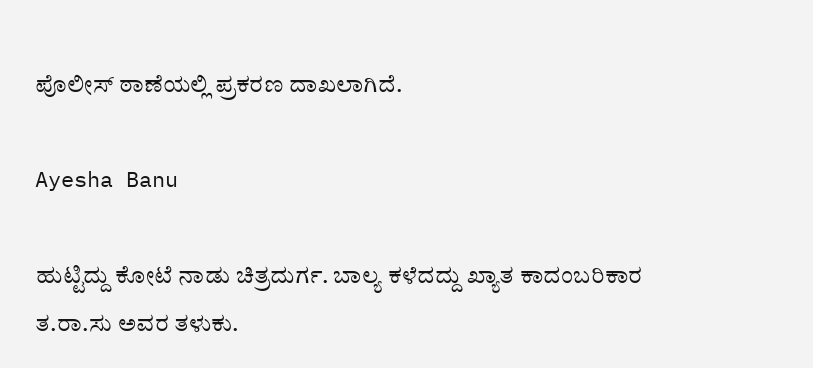ಪೊಲೀಸ್ ಠಾಣೆಯಲ್ಲಿ ಪ್ರಕರಣ ದಾಖಲಾಗಿದೆ.

Ayesha Banu

ಹುಟ್ಟಿದ್ದು ಕೋಟೆ ನಾಡು ಚಿತ್ರದುರ್ಗ. ಬಾಲ್ಯ ಕಳೆದದ್ದು ಖ್ಯಾತ ಕಾದಂಬರಿಕಾರ ತ.ರಾ.ಸು ಅವರ ತಳುಕು.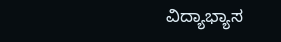ವಿದ್ಯಾಭ್ಯಾಸ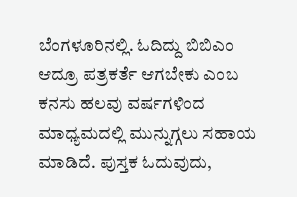ಬೆಂಗಳೂರಿನಲ್ಲಿ. ಓದಿದ್ದು ಬಿಬಿಎಂ ಆದ್ರೂ ಪತ್ರಕರ್ತೆ ಆಗಬೇಕು ಎಂಬ ಕನಸು ಹಲವು ವರ್ಷಗಳಿಂದ ಮಾಧ್ಯಮದಲ್ಲಿ ಮುನ್ನುಗ್ಗಲು ಸಹಾಯ ಮಾಡಿದೆ. ಪುಸ್ತಕ ಓದುವುದು,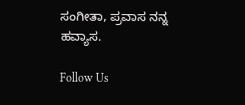ಸಂಗೀತಾ, ಪ್ರವಾಸ ನನ್ನ ಹವ್ಯಾಸ.

Follow Us